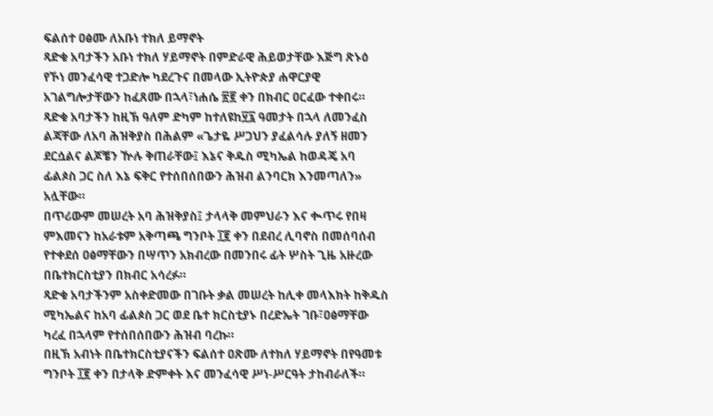ፍልሰተ ዐፅሙ ለአቡነ ተክለ ይማኖት
ጻድቁ አባታችን አቡነ ተክለ ሃይማኖት በምድራዊ ሕይወታቸው እጅግ ጽኑዕ የኾነ መንፈሳዊ ተጋድሎ ካደረጉና በመላው ኢትዮጵያ ሐዋርያዊ አገልግሎታቸውን ከፈጸሙ በኋላ፣ነሐሴ ፳፪ ቀን በክብር ዐርፈው ተቀበሩ።
ጻድቁ አባታችን ከዚኽ ዓለም ድካም ከተለዩከ፶፯ ዓመታት በኋላ ለመንፈስ ልጃቸው ለአባ ሕዝቅያስ በሕልም «ጌታዬ ሥጋህን ያፈልሳሉ ያለኝ ዘመን ደርሷልና ልጆቼን ዅሉ ቅጠራቸው፤ እኔና ቅዱስ ሚካኤል ከወዳጄ አባ ፊልጶስ ጋር ስለ እኔ ፍቅር የተሰበሰበውን ሕዝብ ልንባርክ እንመጣለን» አሏቸው።
በጥሪውም መሠረት አባ ሕዝቅያስ፤ ታላላቅ መምህራን እና ቊጥሩ የበዛ ምእመናን ከአራቱም አቅጣጫ ግንቦት ፲፪ ቀን በደብረ ሊባኖስ በመሰባሰብ የተቀደሰ ዐፅማቸውን በሣጥን አክብረው በመንበሩ ፊት ሦስት ጊዜ አዙረው በቤተክርስቲያን በክብር አሳረፉ።
ጻድቁ አባታችንም አስቀድመው በገቡት ቃል መሠረት ከሊቀ መላእክት ከቅዱስ ሚካኤልና ከአባ ፊልጶስ ጋር ወደ ቤተ ክርስቲያኑ በረድኤት ገቡ፣ዐፅማቸው ካረፈ በኋላም የተሰበሰበውን ሕዝብ ባረኩ።
በዚኽ አብነት በቤተክርስቲያናችን ፍልሰተ ዐጽሙ ለተክለ ሃይማኖት በየዓመቱ ግንቦት ፲፪ ቀን በታላቅ ድምቀት እና መንፈሳዊ ሥነ-ሥርዓት ታከብራለች።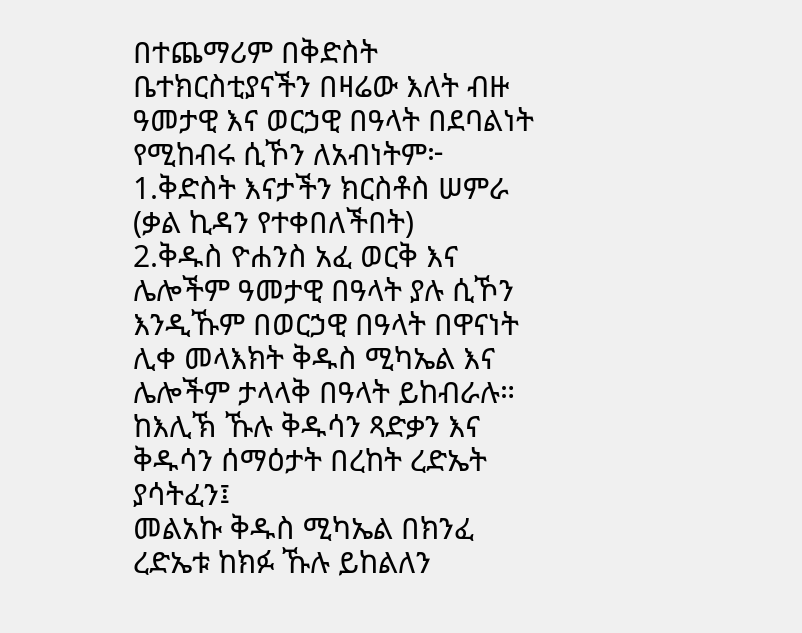በተጨማሪም በቅድስት ቤተክርስቲያናችን በዛሬው እለት ብዙ ዓመታዊ እና ወርኃዊ በዓላት በደባልነት የሚከብሩ ሲኾን ለአብነትም፦
1.ቅድስት እናታችን ክርስቶስ ሠምራ (ቃል ኪዳን የተቀበለችበት)
2.ቅዱስ ዮሐንስ አፈ ወርቅ እና ሌሎችም ዓመታዊ በዓላት ያሉ ሲኾን እንዲኹም በወርኃዊ በዓላት በዋናነት ሊቀ መላእክት ቅዱስ ሚካኤል እና ሌሎችም ታላላቅ በዓላት ይከብራሉ።
ከእሊኽ ኹሉ ቅዱሳን ጻድቃን እና
ቅዱሳን ሰማዕታት በረከት ረድኤት ያሳትፈን፤
መልአኩ ቅዱስ ሚካኤል በክንፈ ረድኤቱ ከክፉ ኹሉ ይከልለን